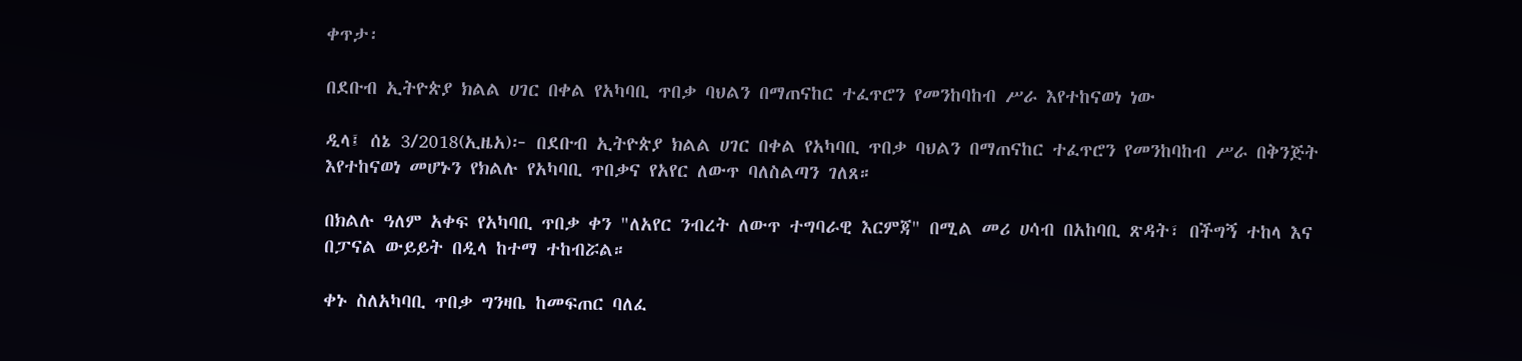ቀጥታ፡

በደቡብ ኢትዮጵያ ክልል ሀገር በቀል የአካባቢ ጥበቃ ባህልን በማጠናከር ተፈጥሮን የመንከባከብ ሥራ እየተከናወነ ነው

ዲላ፤ ሰኔ 3/2018(ኢዜአ)፦ በደቡብ ኢትዮጵያ ክልል ሀገር በቀል የአካባቢ ጥበቃ ባህልን በማጠናከር ተፈጥሮን የመንከባከብ ሥራ በቅንጅት እየተከናወነ መሆኑን የክልሉ የአካባቢ ጥበቃና የአየር ለውጥ ባለስልጣን ገለጸ።

በክልሉ ዓለም አቀፍ የአካባቢ ጥበቃ ቀን "ለአየር ንብረት ለውጥ ተግባራዊ እርምጃ" በሚል መሪ ሀሳብ በአከባቢ ጽዳት፣ በችግኝ ተከላ እና በፓናል ውይይት በዲላ ከተማ ተከብሯል።

ቀኑ ስለአካባቢ ጥበቃ ግንዛቤ ከመፍጠር ባለፈ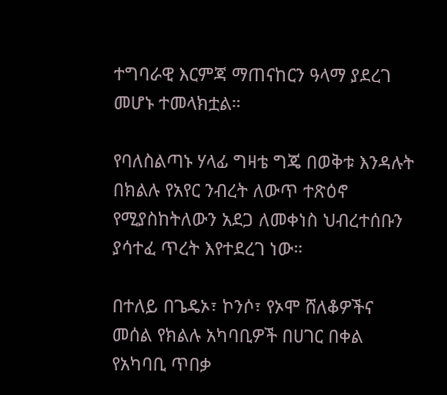ተግባራዊ እርምጃ ማጠናከርን ዓላማ ያደረገ መሆኑ ተመላክቷል።

የባለስልጣኑ ሃላፊ ግዛቴ ግጄ በወቅቱ እንዳሉት በክልሉ የአየር ንብረት ለውጥ ተጽዕኖ የሚያስከትለውን አደጋ ለመቀነስ ህብረተሰቡን ያሳተፈ ጥረት እየተደረገ ነው።

በተለይ በጌዴኦ፣ ኮንሶ፣ የኦሞ ሸለቆዎችና መሰል የክልሉ አካባቢዎች በሀገር በቀል የአካባቢ ጥበቃ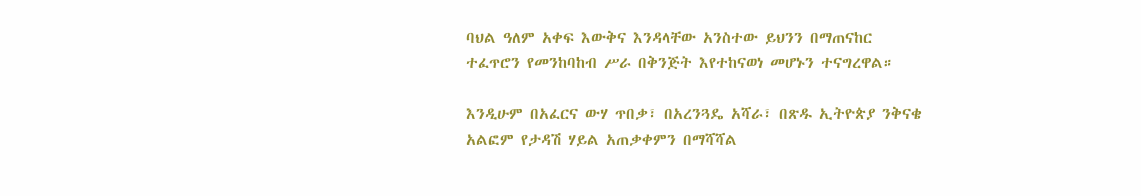ባህል ዓለም አቀፍ እውቅና እንዳላቸው አንስተው ይህንን በማጠናከር ተፈጥሮን የመንከባከብ ሥራ በቅንጅት እየተከናወነ መሆኑን ተናግረዋል።

እንዲሁም በአፈርና ውሃ ጥበቃ፣ በአረንጓዴ አሻራ፣ በጽዱ ኢትዮጵያ ንቅናቄ አልፎም የታዳሽ ሃይል አጠቃቀምን በማሻሻል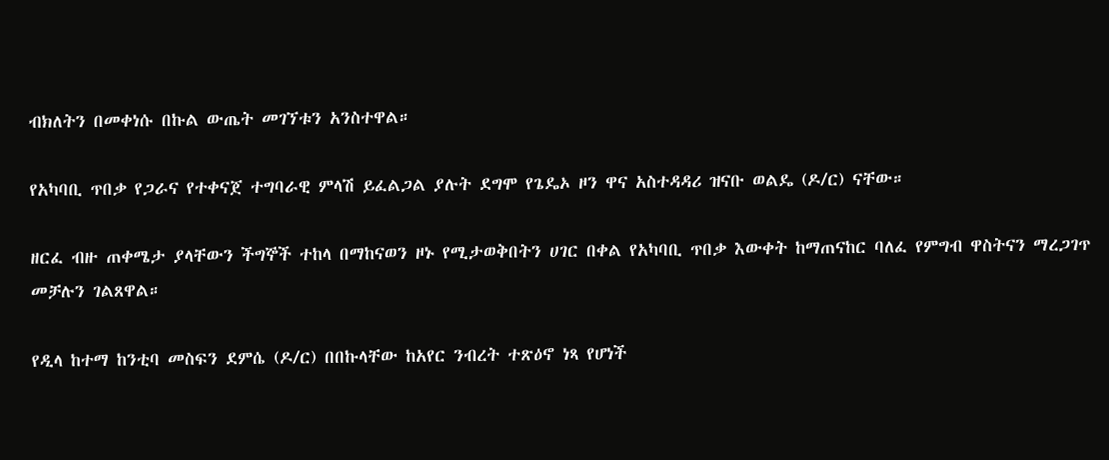ብክለትን በመቀነሱ በኩል ውጤት መገኘቱን አንስተዋል።

የአካባቢ ጥበቃ የጋራና የተቀናጀ ተግባራዊ ምላሽ ይፈልጋል ያሉት ደግሞ የጌዴኦ ዞን ዋና አስተዳዳሪ ዝናቡ ወልዴ (ዶ/ር) ናቸው።

ዘርፈ ብዙ ጠቀሜታ ያላቸውን ችግኞች ተከላ በማከናወን ዞኑ የሚታወቅበትን ሀገር በቀል የአካባቢ ጥበቃ እውቀት ከማጠናከር ባለፈ የምግብ ዋስትናን ማረጋገጥ መቻሉን ገልጸዋል።

የዲላ ከተማ ከንቲባ መስፍን ደምሴ (ዶ/ር) በበኩላቸው ከአየር ንብረት ተጽዕኖ ነጻ የሆነች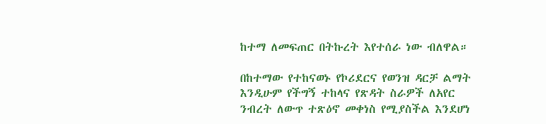ከተማ ለመፍጠር በትኩረት እየተሰራ ነው ብለዋል።

በከተማው የተከናወኑ የኮሪደርና የወንዝ ዳርቻ ልማት እንዲሁም የችግኝ ተከላና የጽዳት ስራዎች ለአየር ንብረት ለውጥ ተጽዕኖ መቀነስ የሚያስችል እንደሆነ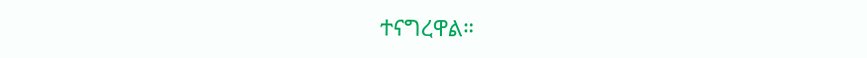ተናግረዋል።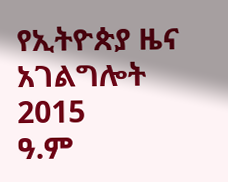የኢትዮጵያ ዜና አገልግሎት
2015
ዓ.ም